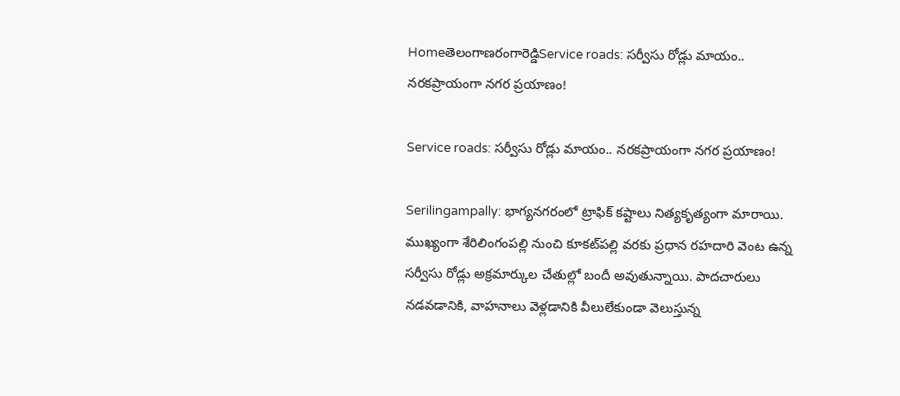Homeతెలంగాణరంగారెడ్డిService roads: సర్వీసు రోడ్లు మాయం.. నరకప్రాయంగా నగర ప్రయాణం!

Service roads: సర్వీసు రోడ్లు మాయం.. నరకప్రాయంగా నగర ప్రయాణం!

Serilingampally: భాగ్యనగరంలో ట్రాఫిక్ కష్టాలు నిత్యకృత్యంగా మారాయి. ముఖ్యంగా శేరిలింగంపల్లి నుంచి కూకట్‌పల్లి వరకు ప్రధాన రహదారి వెంట ఉన్న సర్వీసు రోడ్లు అక్రమార్కుల చేతుల్లో బందీ అవుతున్నాయి. పాదచారులు నడవడానికి, వాహనాలు వెళ్లడానికి వీలులేకుండా వెలుస్తున్న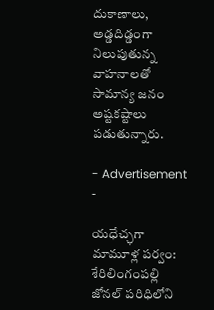దుకాణాలు, అడ్డదిడ్డంగా నిలుపుతున్న వాహనాలతో సామాన్య జనం అష్టకష్టాలు పడుతున్నారు.

- Advertisement -

యధేచ్ఛగా మామూళ్ల పర్వం: శేరిలింగంపల్లి జోనల్ పరిధిలోని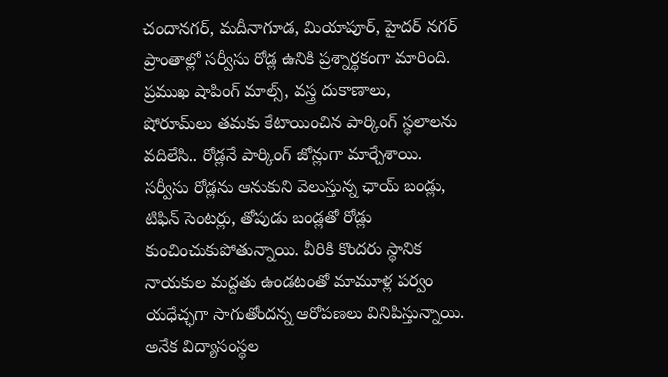చందానగర్, మదీనాగూడ, మియాపూర్, హైదర్ నగర్ ప్రాంతాల్లో సర్వీసు రోడ్ల ఉనికి ప్రశ్నార్థకంగా మారింది. ప్రముఖ షాపింగ్ మాల్స్, వస్త్ర దుకాణాలు, షోరూమ్‌లు తమకు కేటాయించిన పార్కింగ్ స్థలాలను వదిలేసి.. రోడ్లనే పార్కింగ్ జోన్లుగా మార్చేశాయి. సర్వీసు రోడ్లను ఆనుకుని వెలుస్తున్న ఛాయ్ బండ్లు, టిఫిన్ సెంటర్లు, తోపుడు బండ్లతో రోడ్లు కుంచించుకుపోతున్నాయి. వీరికి కొందరు స్థానిక నాయకుల మద్దతు ఉండటంతో మామూళ్ల పర్వం యధేచ్ఛగా సాగుతోందన్న ఆరోపణలు వినిపిస్తున్నాయి. అనేక విద్యాసంస్థల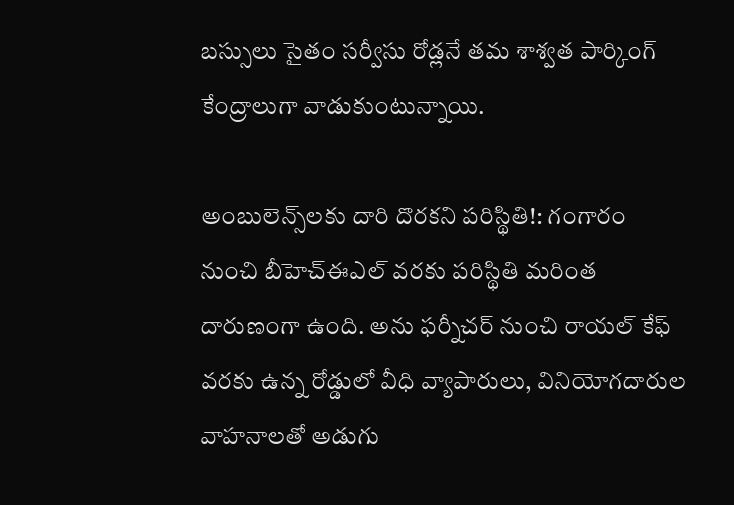బస్సులు సైతం సర్వీసు రోడ్లనే తమ శాశ్వత పార్కింగ్ కేంద్రాలుగా వాడుకుంటున్నాయి.

అంబులెన్స్‌లకు దారి దొరకని పరిస్థితి!: గంగారం నుంచి బీహెచ్‌ఈఎల్ వరకు పరిస్థితి మరింత దారుణంగా ఉంది. అను ఫర్నీచర్ నుంచి రాయల్ కేఫ్ వరకు ఉన్న రోడ్డులో వీధి వ్యాపారులు, వినియోగదారుల వాహనాలతో అడుగు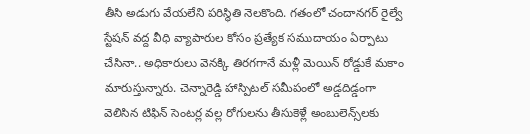తీసి అడుగు వేయలేని పరిస్థితి నెలకొంది. గతంలో చందానగర్ రైల్వే స్టేషన్ వద్ద వీధి వ్యాపారుల కోసం ప్రత్యేక సముదాయం ఏర్పాటు చేసినా.. అధికారులు వెనక్కి తిరగగానే మళ్లీ మెయిన్ రోడ్డుకే మకాం మారుస్తున్నారు. చెన్నారెడ్డి హాస్పిటల్ సమీపంలో అడ్డదిడ్డంగా వెలిసిన టిఫిన్ సెంటర్ల వల్ల రోగులను తీసుకెళ్లే అంబులెన్స్‌లకు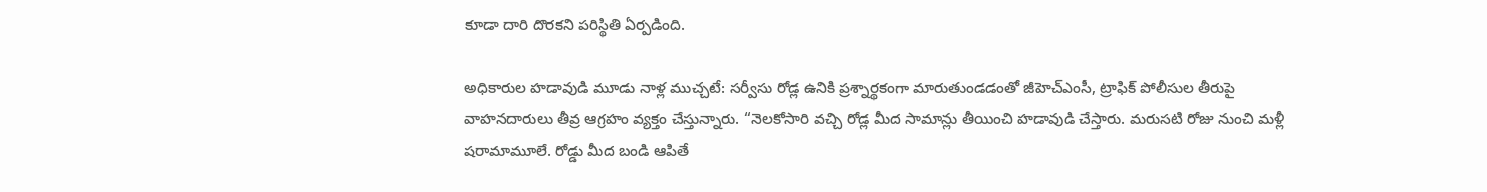కూడా దారి దొరకని పరిస్థితి ఏర్పడింది.

అధికారుల హడావుడి మూడు నాళ్ల ముచ్చటే: సర్వీసు రోడ్ల ఉనికి ప్రశ్నార్థకంగా మారుతుండడంతో జీహెచ్‌ఎంసీ, ట్రాఫిక్ పోలీసుల తీరుపై వాహనదారులు తీవ్ర ఆగ్రహం వ్యక్తం చేస్తున్నారు. “నెలకోసారి వచ్చి రోడ్ల మీద సామాన్లు తీయించి హడావుడి చేస్తారు. మరుసటి రోజు నుంచి మళ్లీ షరామామూలే. రోడ్డు మీద బండి ఆపితే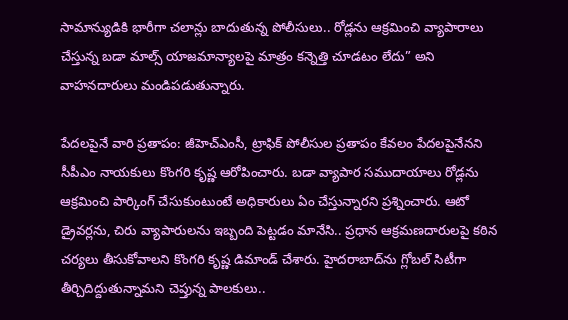సామాన్యుడికి భారీగా చలాన్లు బాదుతున్న పోలీసులు.. రోడ్లను ఆక్రమించి వ్యాపారాలు చేస్తున్న బడా మాల్స్ యాజమాన్యాలపై మాత్రం కన్నెత్తి చూడటం లేదు” అని వాహనదారులు మండిపడుతున్నారు.

పేదలపైనే వారి ప్రతాపం: జీహెచ్‌ఎంసీ, ట్రాఫిక్ పోలీసుల ప్రతాపం కేవలం పేదలపైనేనని సీపీఎం నాయకులు కొంగరి కృష్ణ ఆరోపించారు. బడా వ్యాపార సముదాయాలు రోడ్లను ఆక్రమించి పార్కింగ్ చేసుకుంటుంటే అధికారులు ఏం చేస్తున్నారని ప్రశ్నించారు. ఆటో డ్రైవర్లను, చిరు వ్యాపారులను ఇబ్బంది పెట్టడం మానేసి.. ప్రధాన ఆక్రమణదారులపై కఠిన చర్యలు తీసుకోవాలని కొంగరి కృష్ణ డిమాండ్ చేశారు. హైదరాబాద్‌ను గ్లోబల్ సిటీగా తీర్చిదిద్దుతున్నామని చెప్తున్న పాలకులు..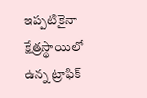ఇప్పటికైనా క్షేత్రస్థాయిలో ఉన్న ట్రాఫిక్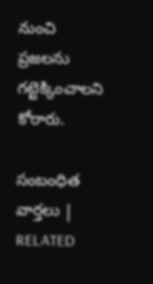నుంచి ప్రజలను గట్టెక్కించాలని కోరారు.

సంబంధిత వార్తలు | RELATED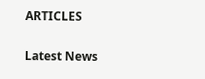ARTICLES

Latest News